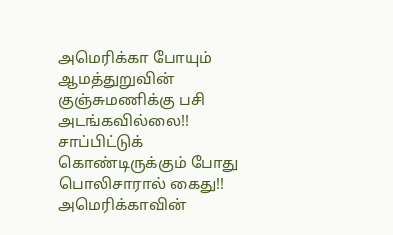அமெரிக்கா போயும் ஆமத்துறுவின் குஞ்சுமணிக்கு பசி அடங்கவில்லை!! சாப்பிட்டுக் கொண்டிருக்கும் போது பொலிசாரால் கைது!!
அமெரிக்காவின்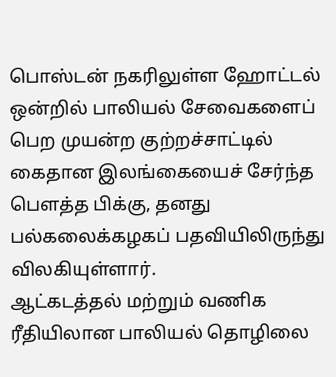பொஸ்டன் நகரிலுள்ள ஹோட்டல் ஒன்றில் பாலியல் சேவைகளைப் பெற முயன்ற குற்றச்சாட்டில் கைதான இலங்கையைச் சேர்ந்த பௌத்த பிக்கு, தனது பல்கலைக்கழகப் பதவியிலிருந்து விலகியுள்ளார்.
ஆட்கடத்தல் மற்றும் வணிக ரீதியிலான பாலியல் தொழிலை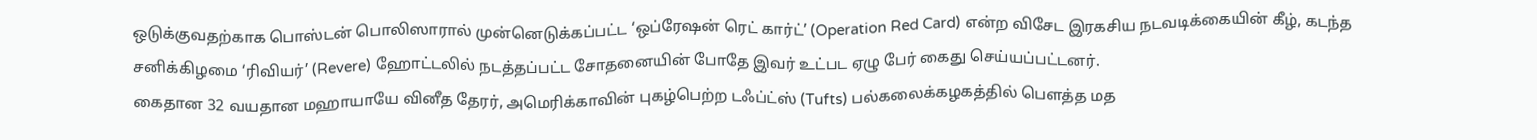ஒடுக்குவதற்காக பொஸ்டன் பொலிஸாரால் முன்னெடுக்கப்பட்ட ‘ஒப்ரேஷன் ரெட் கார்ட்’ (Operation Red Card) என்ற விசேட இரகசிய நடவடிக்கையின் கீழ், கடந்த சனிக்கிழமை ‘ரிவியர்’ (Revere) ஹோட்டலில் நடத்தப்பட்ட சோதனையின் போதே இவர் உட்பட ஏழு பேர் கைது செய்யப்பட்டனர்.
கைதான 32 வயதான மஹாயாயே வினீத தேரர், அமெரிக்காவின் புகழ்பெற்ற டஃப்ட்ஸ் (Tufts) பல்கலைக்கழகத்தில் பௌத்த மத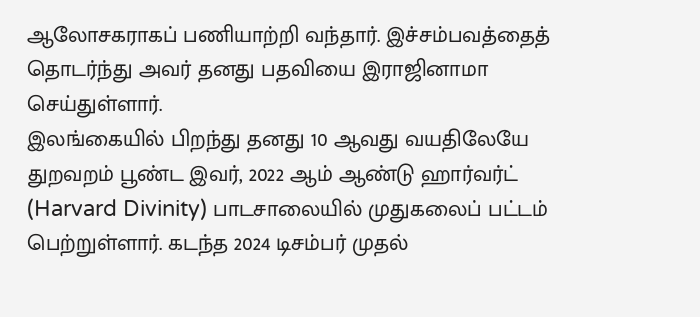ஆலோசகராகப் பணியாற்றி வந்தார். இச்சம்பவத்தைத் தொடர்ந்து அவர் தனது பதவியை இராஜினாமா செய்துள்ளார்.
இலங்கையில் பிறந்து தனது 10 ஆவது வயதிலேயே துறவறம் பூண்ட இவர், 2022 ஆம் ஆண்டு ஹார்வர்ட் (Harvard Divinity) பாடசாலையில் முதுகலைப் பட்டம் பெற்றுள்ளார். கடந்த 2024 டிசம்பர் முதல்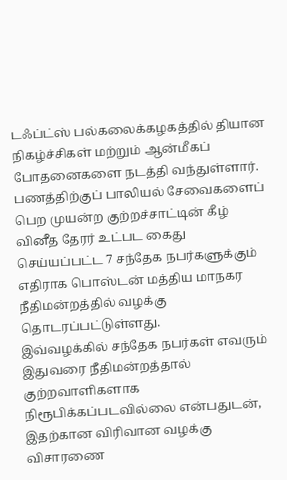டஃப்ட்ஸ் பல்கலைக்கழகத்தில் தியான நிகழ்ச்சிகள் மற்றும் ஆன்மீகப் போதனைகளை நடத்தி வந்துள்ளார்.
பணத்திற்குப் பாலியல் சேவைகளைப் பெற முயன்ற குற்றச்சாட்டின் கீழ் வினீத தேரர் உட்பட கைது செய்யப்பட்ட 7 சந்தேக நபர்களுக்கும் எதிராக பொஸ்டன் மத்திய மாநகர நீதிமன்றத்தில் வழக்கு தொடரப்பட்டுள்ளது.
இவ்வழக்கில் சந்தேக நபர்கள் எவரும் இதுவரை நீதிமன்றத்தால் குற்றவாளிகளாக நிரூபிக்கப்படவில்லை என்பதுடன், இதற்கான விரிவான வழக்கு விசாரணை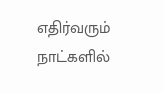எதிர்வரும் நாட்களில்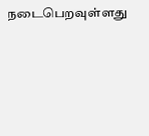நடைபெறவுள்ளது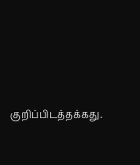குறிப்பிடத்தக்கது.